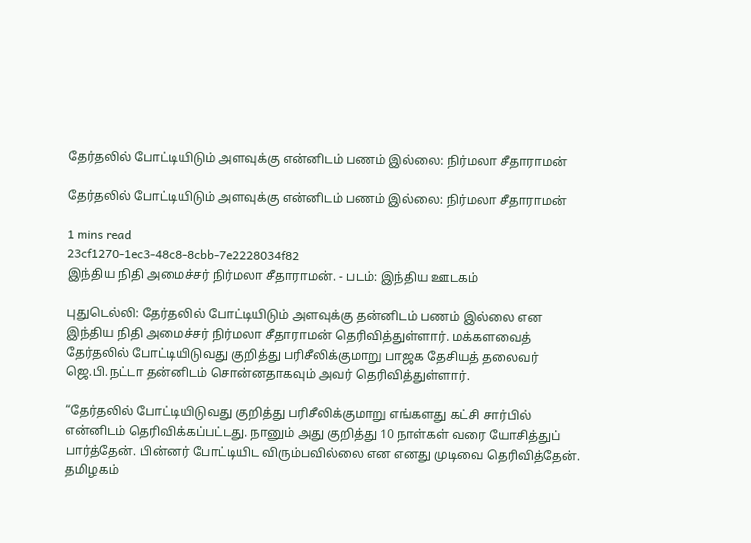தேர்தலில் போட்டியிடும் அளவுக்கு என்னிடம் பணம் இல்லை: நிர்மலா சீதாராமன்

தேர்தலில் போட்டியிடும் அளவுக்கு என்னிடம் பணம் இல்லை: நிர்மலா சீதாராமன்

1 mins read
23cf1270-1ec3-48c8-8cbb-7e2228034f82
இந்திய நிதி அமைச்சர் நிர்மலா சீதாராமன். - படம்: இந்திய ஊடகம்

புதுடெல்லி: தேர்தலில் போட்டியிடும் அளவுக்கு தன்னிடம் பணம் இல்லை என இந்திய நிதி அமைச்சர் நிர்மலா சீதாராமன் தெரிவித்துள்ளார். மக்களவைத் தேர்தலில் போட்டியிடுவது குறித்து பரிசீலிக்குமாறு பாஜக தேசியத் தலைவர் ஜெ.பி.நட்டா தன்னிடம் சொன்னதாகவும் அவர் தெரிவித்துள்ளார்.

“தேர்தலில் போட்டியிடுவது குறித்து பரிசீலிக்குமாறு எங்களது கட்சி சார்பில் என்னிடம் தெரிவிக்கப்பட்டது. நானும் அது குறித்து 10 நாள்கள் வரை யோசித்துப் பார்த்தேன். பின்னர் போட்டியிட விரும்பவில்லை என எனது முடிவை தெரிவித்தேன். தமிழகம்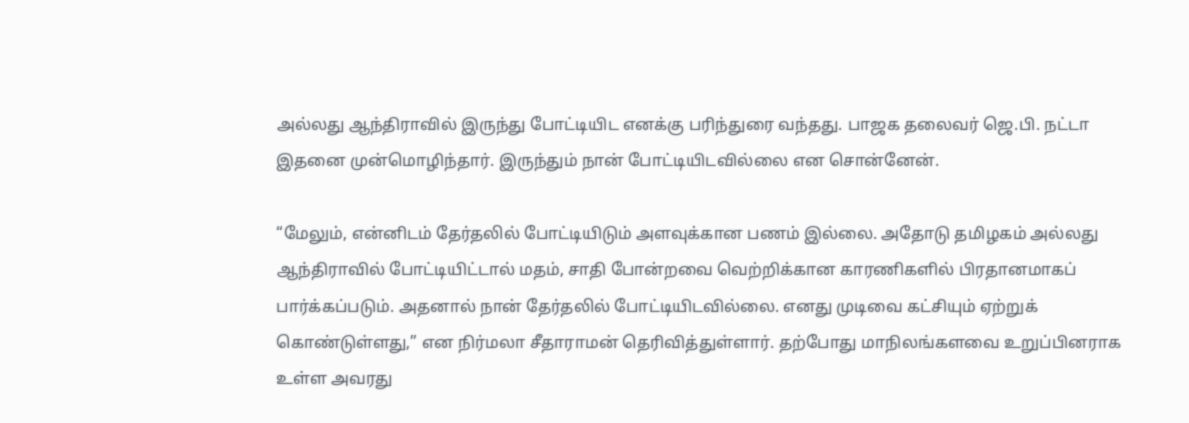அல்லது ஆந்திராவில் இருந்து போட்டியிட எனக்கு பரிந்துரை வந்தது. பாஜக தலைவர் ஜெ.பி. நட்டா இதனை முன்மொழிந்தார். இருந்தும் நான் போட்டியிடவில்லை என சொன்னேன்.

“மேலும், என்னிடம் தேர்தலில் போட்டியிடும் அளவுக்கான பணம் இல்லை. அதோடு தமிழகம் அல்லது ஆந்திராவில் போட்டியிட்டால் மதம், சாதி போன்றவை வெற்றிக்கான காரணிகளில் பிரதானமாகப் பார்க்கப்படும். அதனால் நான் தேர்தலில் போட்டியிடவில்லை. எனது முடிவை கட்சியும் ஏற்றுக் கொண்டுள்ளது,” என நிர்மலா சீதாராமன் தெரிவித்துள்ளார். தற்போது மாநிலங்களவை உறுப்பினராக உள்ள அவரது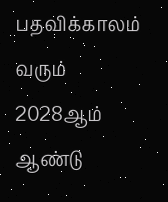பதவிக்காலம் வரும் 2028ஆம் ஆண்டு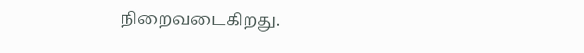நிறைவடைகிறது.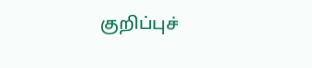குறிப்புச்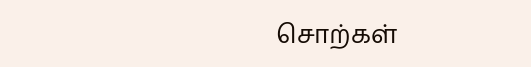சொற்கள்